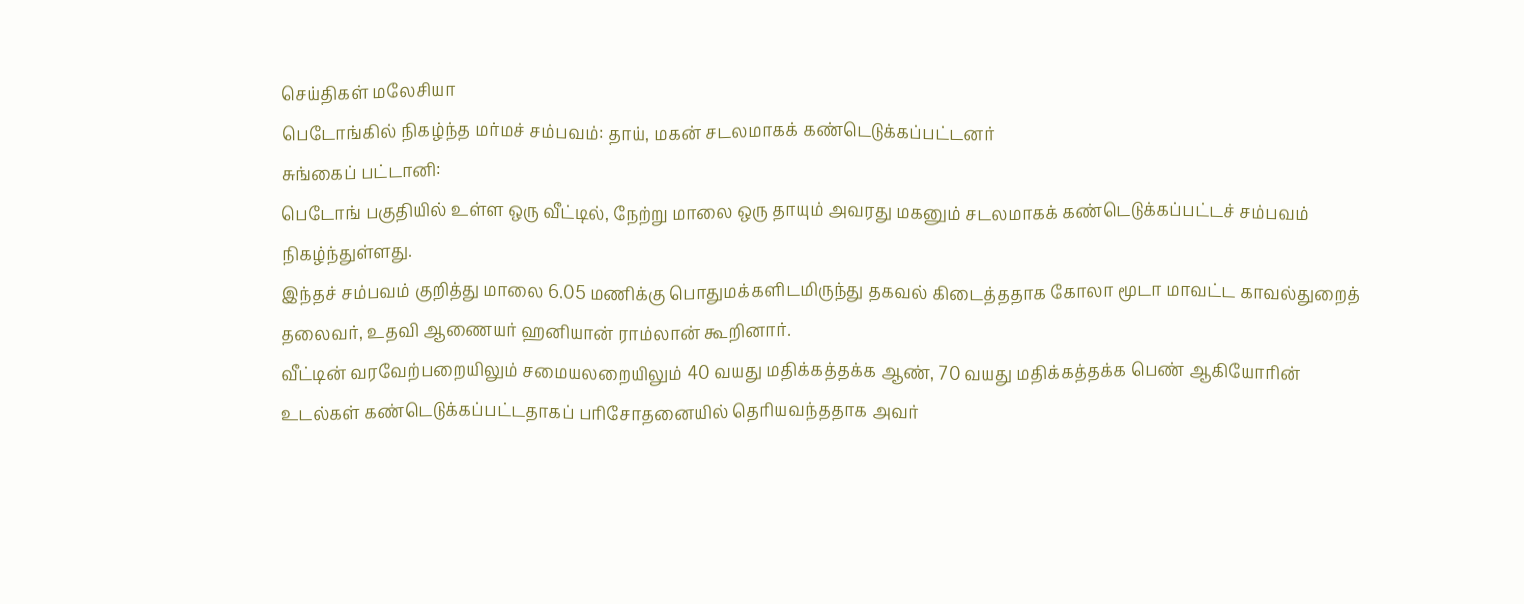செய்திகள் மலேசியா
பெடோங்கில் நிகழ்ந்த மர்மச் சம்பவம்: தாய், மகன் சடலமாகக் கண்டெடுக்கப்பட்டனர்
சுங்கைப் பட்டானி:
பெடோங் பகுதியில் உள்ள ஒரு வீட்டில், நேற்று மாலை ஒரு தாயும் அவரது மகனும் சடலமாகக் கண்டெடுக்கப்பட்டச் சம்பவம் நிகழ்ந்துள்ளது.
இந்தச் சம்பவம் குறித்து மாலை 6.05 மணிக்கு பொதுமக்களிடமிருந்து தகவல் கிடைத்ததாக கோலா மூடா மாவட்ட காவல்துறைத் தலைவர், உதவி ஆணையர் ஹனியான் ராம்லான் கூறினார்.
வீட்டின் வரவேற்பறையிலும் சமையலறையிலும் 40 வயது மதிக்கத்தக்க ஆண், 70 வயது மதிக்கத்தக்க பெண் ஆகியோரின் உடல்கள் கண்டெடுக்கப்பட்டதாகப் பரிசோதனையில் தெரியவந்ததாக அவர்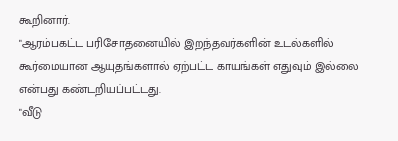கூறினார்.
"ஆரம்பகட்ட பரிசோதனையில் இறந்தவர்களின் உடல்களில் கூர்மையான ஆயுதங்களால் ஏற்பட்ட காயங்கள் எதுவும் இல்லை என்பது கண்டறியப்பட்டது.
"வீடு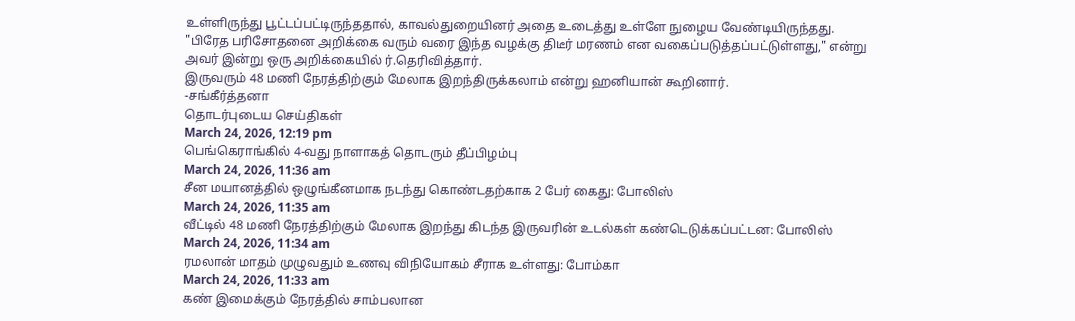உள்ளிருந்து பூட்டப்பட்டிருந்ததால், காவல்துறையினர் அதை உடைத்து உள்ளே நுழைய வேண்டியிருந்தது.
"பிரேத பரிசோதனை அறிக்கை வரும் வரை இந்த வழக்கு திடீர் மரணம் என வகைப்படுத்தப்பட்டுள்ளது," என்று அவர் இன்று ஒரு அறிக்கையில் ர்.தெரிவித்தார்.
இருவரும் 48 மணி நேரத்திற்கும் மேலாக இறந்திருக்கலாம் என்று ஹனியான் கூறினார்.
-சங்கீர்த்தனா
தொடர்புடைய செய்திகள்
March 24, 2026, 12:19 pm
பெங்கெராங்கில் 4-வது நாளாகத் தொடரும் தீப்பிழம்பு
March 24, 2026, 11:36 am
சீன மயானத்தில் ஒழுங்கீனமாக நடந்து கொண்டதற்காக 2 பேர் கைது: போலிஸ்
March 24, 2026, 11:35 am
வீட்டில் 48 மணி நேரத்திற்கும் மேலாக இறந்து கிடந்த இருவரின் உடல்கள் கண்டெடுக்கப்பட்டன: போலிஸ்
March 24, 2026, 11:34 am
ரமலான் மாதம் முழுவதும் உணவு விநியோகம் சீராக உள்ளது: போம்கா
March 24, 2026, 11:33 am
கண் இமைக்கும் நேரத்தில் சாம்பலான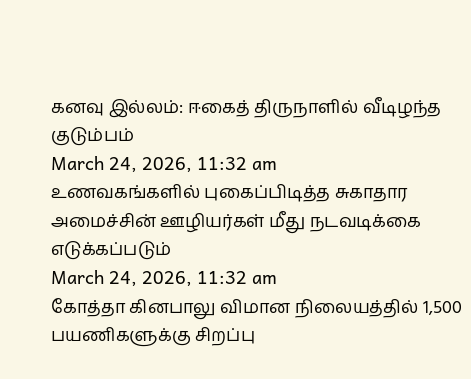கனவு இல்லம்: ஈகைத் திருநாளில் வீடிழந்த குடும்பம்
March 24, 2026, 11:32 am
உணவகங்களில் புகைப்பிடித்த சுகாதார அமைச்சின் ஊழியர்கள் மீது நடவடிக்கை எடுக்கப்படும்
March 24, 2026, 11:32 am
கோத்தா கினபாலு விமான நிலையத்தில் 1,500 பயணிகளுக்கு சிறப்பு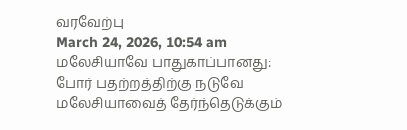வரவேற்பு
March 24, 2026, 10:54 am
மலேசியாவே பாதுகாப்பானது: போர் பதற்றத்திற்கு நடுவே மலேசியாவைத் தேர்ந்தெடுக்கும்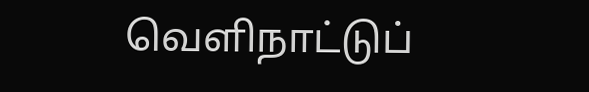வெளிநாட்டுப்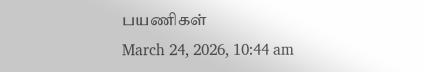பயணிகள்
March 24, 2026, 10:44 am